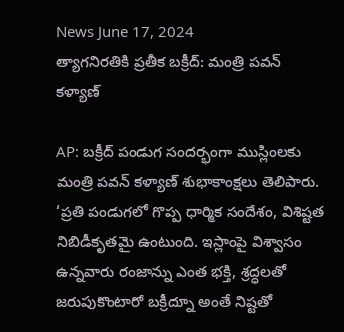News June 17, 2024
త్యాగనిరతికి ప్రతీక బక్రీద్: మంత్రి పవన్ కళ్యాణ్

AP: బక్రీద్ పండుగ సందర్భంగా ముస్లింలకు మంత్రి పవన్ కళ్యాణ్ శుభాకాంక్షలు తెలిపారు. ‘ప్రతి పండుగలో గొప్ప ధార్మిక సందేశం, విశిష్టత నిబిడీకృతమై ఉంటుంది. ఇస్లాంపై విశ్వాసం ఉన్నవారు రంజాన్ను ఎంత భక్తి, శ్రద్ధలతో జరుపుకొంటారో బక్రీద్నూ అంతే నిష్టతో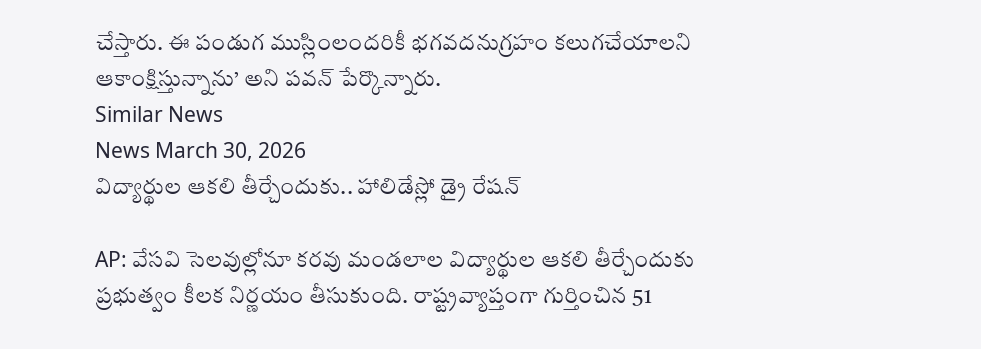చేస్తారు. ఈ పండుగ ముస్లింలందరికీ భగవదనుగ్రహం కలుగచేయాలని ఆకాంక్షిస్తున్నాను’ అని పవన్ పేర్కొన్నారు.
Similar News
News March 30, 2026
విద్యార్థుల ఆకలి తీర్చేందుకు.. హాలిడేస్లో డ్రై రేషన్

AP: వేసవి సెలవుల్లోనూ కరవు మండలాల విద్యార్థుల ఆకలి తీర్చేందుకు ప్రభుత్వం కీలక నిర్ణయం తీసుకుంది. రాష్ట్రవ్యాప్తంగా గుర్తించిన 51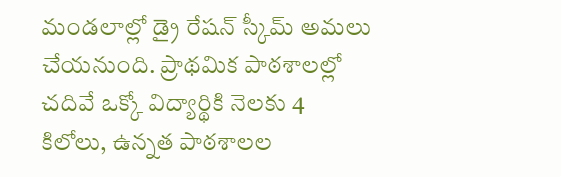మండలాల్లో డ్రై రేషన్ స్కీమ్ అమలు చేయనుంది. ప్రాథమిక పాఠశాలల్లో చదివే ఒక్కో విద్యార్థికి నెలకు 4 కిలోలు, ఉన్నత పాఠశాలల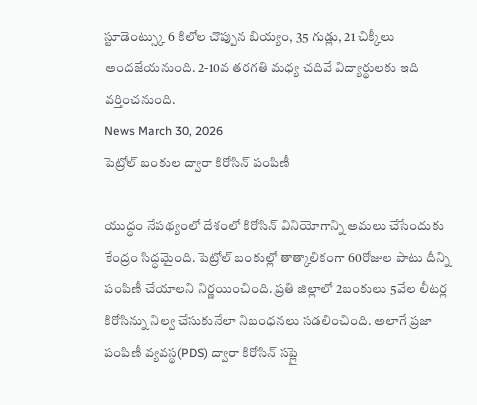స్టూడెంట్స్కు 6 కిలోల చొప్పున బియ్యం, 35 గుడ్లు, 21 చిక్కీలు అందజేయనుంది. 2-10వ తరగతి మధ్య చదివే విద్యార్థులకు ఇది వర్తించనుంది.
News March 30, 2026
పెట్రోల్ బంకుల ద్వారా కిరోసిన్ పంపిణీ

యుద్ధం నేపథ్యంలో దేశంలో కిరోసిన్ వినియోగాన్ని అమలు చేసేందుకు కేంద్రం సిద్ధమైంది. పెట్రోల్ బంకుల్లో తాత్కాలికంగా 60రోజుల పాటు దీన్ని పంపిణీ చేయాలని నిర్ణయించింది. ప్రతి జిల్లాలో 2బంకులు 5వేల లీటర్ల కిరోసిన్ను నిల్వ చేసుకునేలా నిబంధనలు సడలించింది. అలాగే ప్రజా పంపిణీ వ్యవస్థ(PDS) ద్వారా కిరోసిన్ సప్లై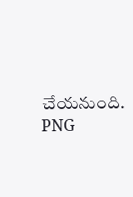చేయనుంది. PNG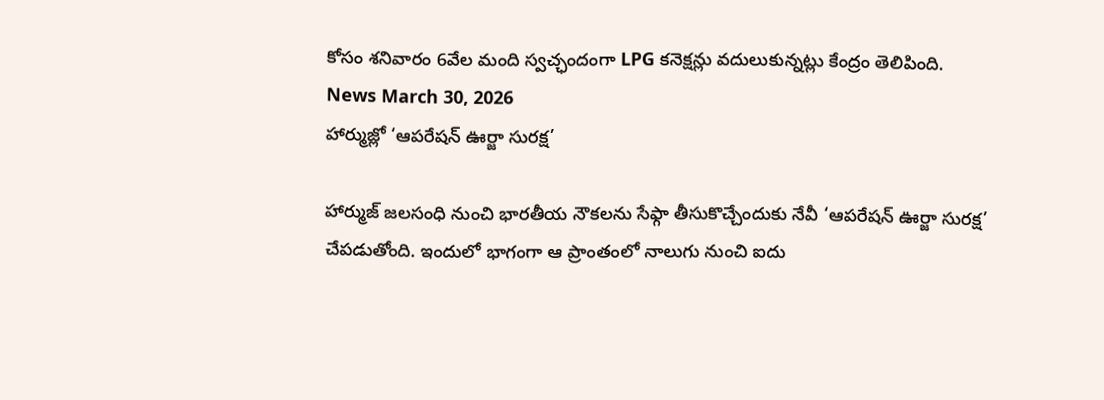కోసం శనివారం 6వేల మంది స్వచ్ఛందంగా LPG కనెక్షన్లు వదులుకున్నట్లు కేంద్రం తెలిపింది.
News March 30, 2026
హార్ముజ్లో ‘ఆపరేషన్ ఊర్జా సురక్ష’

హార్ముజ్ జలసంధి నుంచి భారతీయ నౌకలను సేఫ్గా తీసుకొచ్చేందుకు నేవీ ‘ఆపరేషన్ ఊర్జా సురక్ష’ చేపడుతోంది. ఇందులో భాగంగా ఆ ప్రాంతంలో నాలుగు నుంచి ఐదు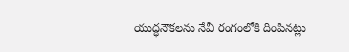యుద్ధనౌకలను నేవీ రంగంలోకి దింపినట్లు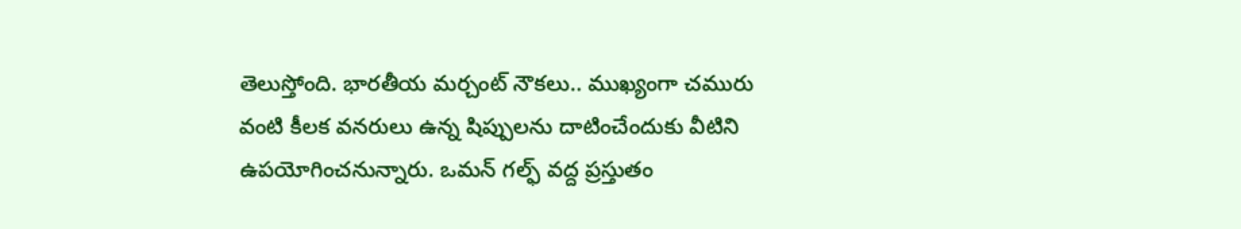తెలుస్తోంది. భారతీయ మర్చంట్ నౌకలు.. ముఖ్యంగా చమురు వంటి కీలక వనరులు ఉన్న షిప్పులను దాటించేందుకు వీటిని ఉపయోగించనున్నారు. ఒమన్ గల్ఫ్ వద్ద ప్రస్తుతం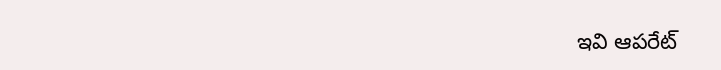ఇవి ఆపరేట్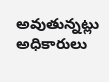అవుతున్నట్లు అధికారులు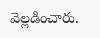వెల్లడించారు.